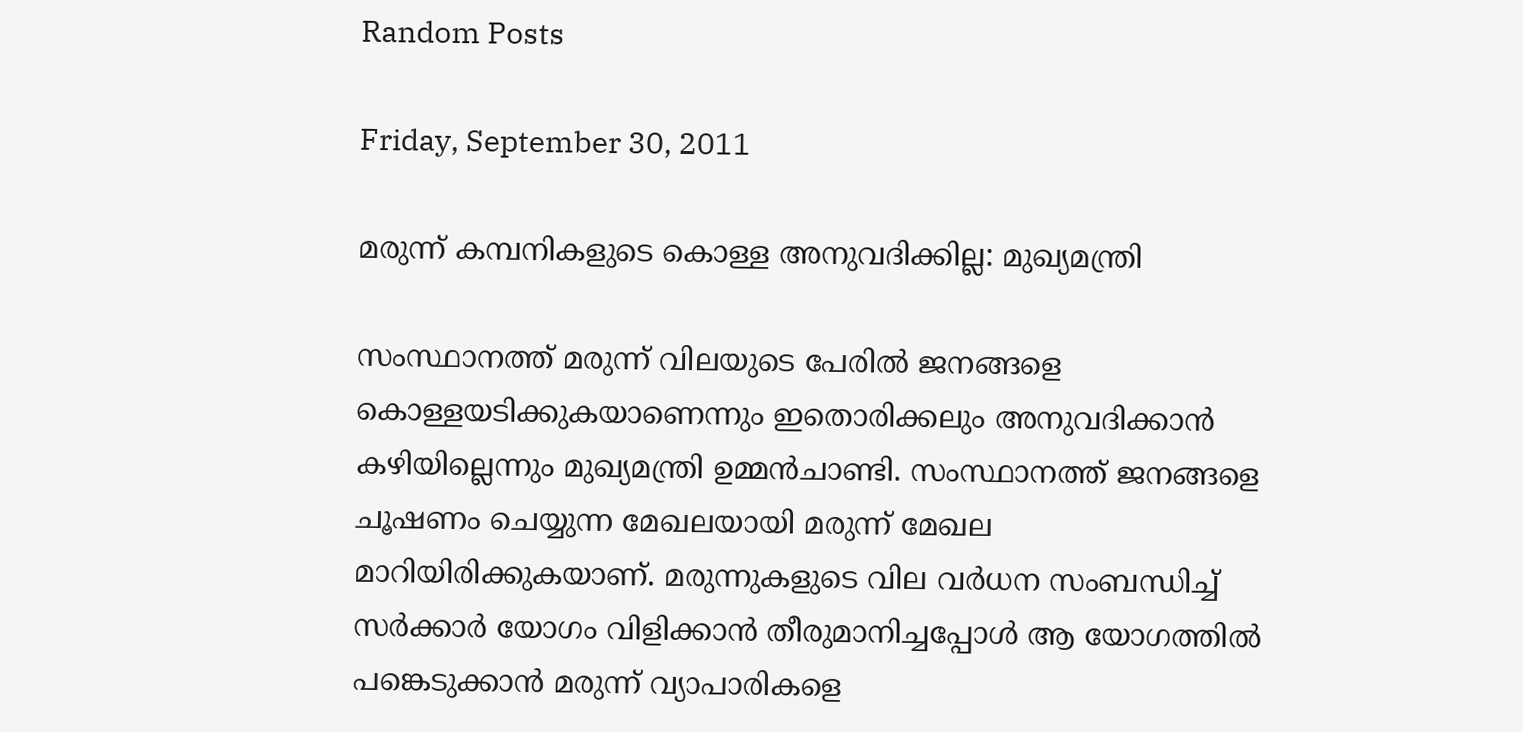Random Posts

Friday, September 30, 2011

മരുന്ന് കമ്പനികളുടെ കൊള്ള അനുവദിക്കില്ല: മുഖ്യമന്ത്രി

സംസ്ഥാനത്ത് മരുന്ന് വിലയുടെ പേരില്‍ ജനങ്ങളെ കൊള്ളയടിക്കുകയാണെന്നും ഇതൊരിക്കലും അനുവദിക്കാന്‍ കഴിയില്ലെന്നും മുഖ്യമന്ത്രി ഉമ്മന്‍ചാണ്ടി. സംസ്ഥാനത്ത് ജനങ്ങളെ ചൂഷണം ചെയ്യുന്ന മേഖലയായി മരുന്ന് മേഖല മാറിയിരിക്കുകയാണ്. മരുന്നുകളുടെ വില വര്‍ധന സംബന്ധിച്ച് സര്‍ക്കാര്‍ യോഗം വിളിക്കാന്‍ തീരുമാനിച്ചപ്പോള്‍ ആ യോഗത്തില്‍ പങ്കെടുക്കാന്‍ മരുന്ന് വ്യാപാരികളെ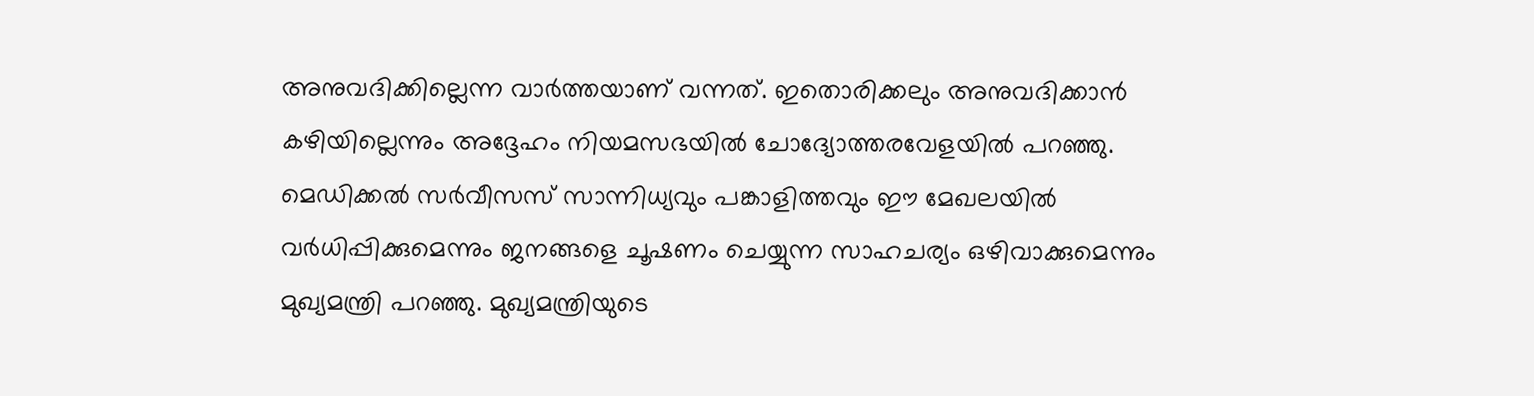അനുവദിക്കില്ലെന്ന വാര്‍ത്തയാണ് വന്നത്. ഇതൊരിക്കലും അനുവദിക്കാന്‍ കഴിയില്ലെന്നും അദ്ദേഹം നിയമസഭയില്‍ ചോദ്യോത്തരവേളയില്‍ പറഞ്ഞു. മെഡിക്കല്‍ സര്‍വീസസ് സാന്നിധ്യവും പങ്കാളിത്തവും ഈ മേഖലയില്‍ വര്‍ധിപ്പിക്കുമെന്നും ജനങ്ങളെ ചൂഷണം ചെയ്യുന്ന സാഹചര്യം ഒഴിവാക്കുമെന്നും മുഖ്യമന്ത്രി പറഞ്ഞു. മുഖ്യമന്ത്രിയുടെ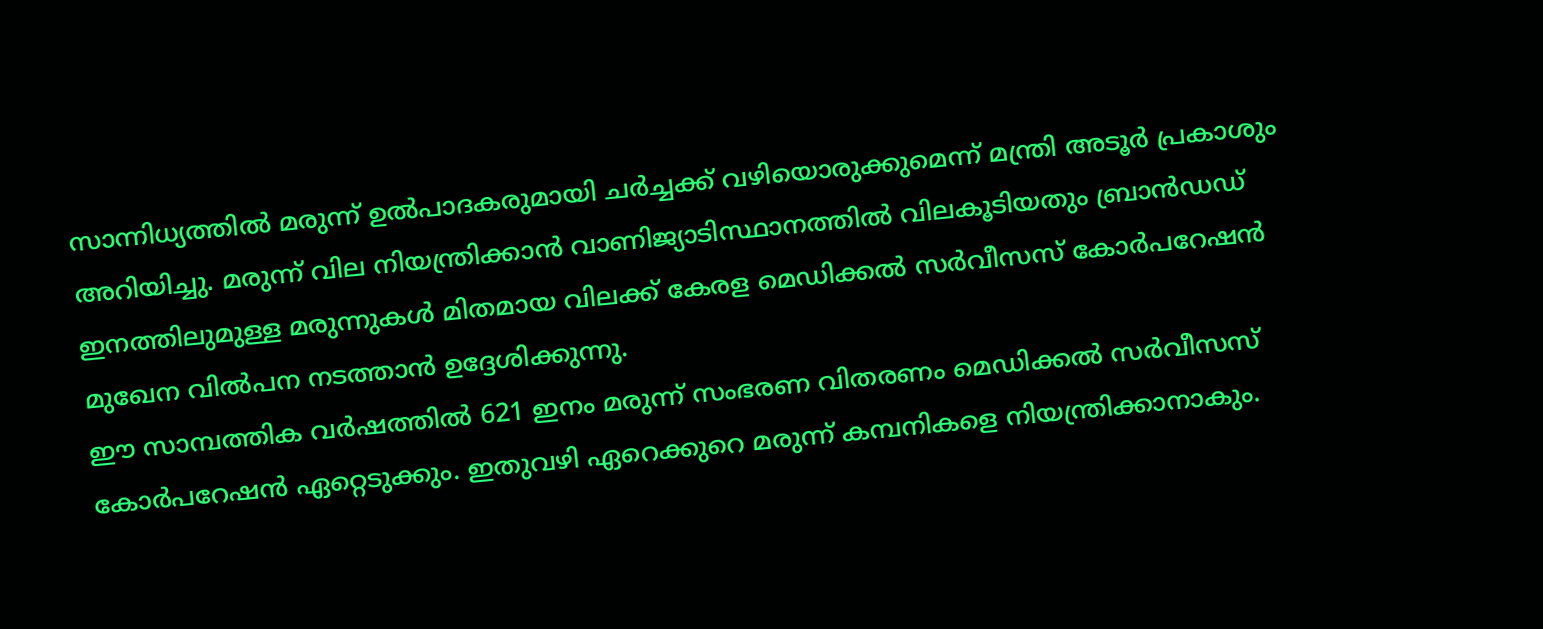സാന്നിധ്യത്തില്‍ മരുന്ന് ഉല്‍പാദകരുമായി ചര്‍ച്ചക്ക് വഴിയൊരുക്കുമെന്ന് മന്ത്രി അടൂര്‍ പ്രകാശും അറിയിച്ചു. മരുന്ന് വില നിയന്ത്രിക്കാന്‍ വാണിജ്യാടിസ്ഥാനത്തില്‍ വിലകൂടിയതും ബ്രാന്‍ഡഡ് ഇനത്തിലുമുള്ള മരുന്നുകള്‍ മിതമായ വിലക്ക് കേരള മെഡിക്കല്‍ സര്‍വീസസ് കോര്‍പറേഷന്‍ മുഖേന വില്‍പന നടത്താന്‍ ഉദ്ദേശിക്കുന്നു.
ഈ സാമ്പത്തിക വര്‍ഷത്തില്‍ 621 ഇനം മരുന്ന് സംഭരണ വിതരണം മെഡിക്കല്‍ സര്‍വീസസ് കോര്‍പറേഷന്‍ ഏറ്റെടുക്കും. ഇതുവഴി ഏറെക്കുറെ മരുന്ന് കമ്പനികളെ നിയന്ത്രിക്കാനാകും.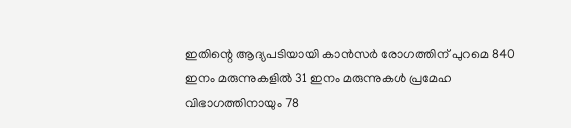ഇതിന്റെ ആദ്യപടിയായി കാന്‍സര്‍ രോഗത്തിന് പുറമെ 840 ഇനം മരുന്നുകളില്‍ 31 ഇനം മരുന്നുകള്‍ പ്രമേഹ വിഭാഗത്തിനായും 78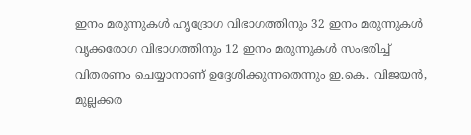ഇനം മരുന്നുകള്‍ ഹൃദ്രോഗ വിഭാഗത്തിനും 32 ഇനം മരുന്നുകള്‍ വൃക്കരോഗ വിഭാഗത്തിനും 12 ഇനം മരുന്നുകള്‍ സംഭരിച്ച് വിതരണം ചെയ്യാനാണ് ഉദ്ദേശിക്കുന്നതെന്നും ഇ.കെ. വിജയന്‍, മുല്ലക്കര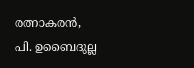രത്നാകരന്‍, പി. ഉബൈദുല്ല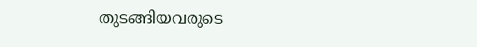തുടങ്ങിയവരുടെ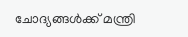ചോദ്യങ്ങള്‍ക്ക് മന്ത്രി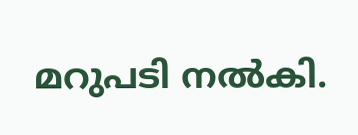മറുപടി നല്‍കി.